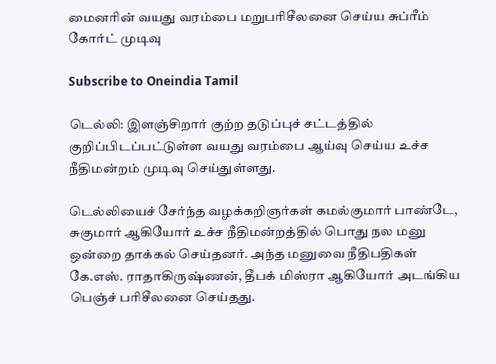மைனரின் வயது வரம்பை மறுபரிசீலனை செய்ய சுப்ரீம் கோர்ட் முடிவு

Subscribe to Oneindia Tamil

டெல்லி: இளஞ்சிறார் குற்ற தடுப்புச் சட்டத்தில் குறிப்பிடப்பட்டுள்ள வயது வரம்பை ஆய்வு செய்ய உச்ச நீதிமன்றம் முடிவு செய்துள்ளது.

டெல்லியைச் சேர்ந்த வழக்கறிஞர்கள் கமல்குமார் பாண்டே, சுகுமார் ஆகியோர் உச்ச நீதிமன்றத்தில் பொது நல மனு ஒன்றை தாக்கல் செய்தனர். அந்த மனுவை நீதிபதிகள் கே.எஸ். ராதாகிருஷ்ணன், தீபக் மிஸ்ரா ஆகியோர் அடங்கிய பெஞ்ச் பரிசீலனை செய்தது.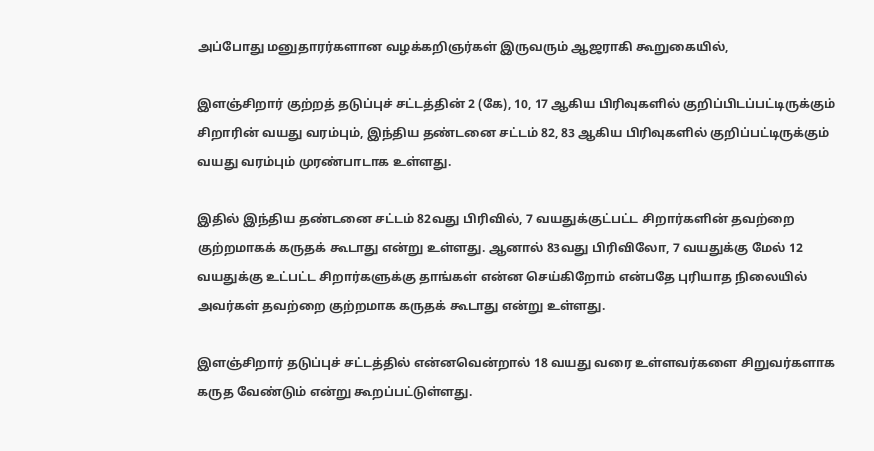அப்போது மனுதாரர்களான வழக்கறிஞர்கள் இருவரும் ஆஜராகி கூறுகையில்,

இளஞ்சிறார் குற்றத் தடுப்புச் சட்டத்தின் 2 (கே), 10, 17 ஆகிய பிரிவுகளில் குறிப்பிடப்பட்டிருக்கும் சிறாரின் வயது வரம்பும், இந்திய தண்டனை சட்டம் 82, 83 ஆகிய பிரிவுகளில் குறிப்பட்டிருக்கும் வயது வரம்பும் முரண்பாடாக உள்ளது.

இதில் இந்திய தண்டனை சட்டம் 82வது பிரிவில், 7 வயதுக்குட்பட்ட சிறார்களின் தவற்றை குற்றமாகக் கருதக் கூடாது என்று உள்ளது. ஆனால் 83வது பிரிவிலோ, 7 வயதுக்கு மேல் 12 வயதுக்கு உட்பட்ட சிறார்களுக்கு தாங்கள் என்ன செய்கிறோம் என்பதே புரியாத நிலையில் அவர்கள் தவற்றை குற்றமாக கருதக் கூடாது என்று உள்ளது.

இளஞ்சிறார் தடுப்புச் சட்டத்தில் என்னவென்றால் 18 வயது வரை உள்ளவர்களை சிறுவர்களாக கருத வேண்டும் என்று கூறப்பட்டுள்ளது.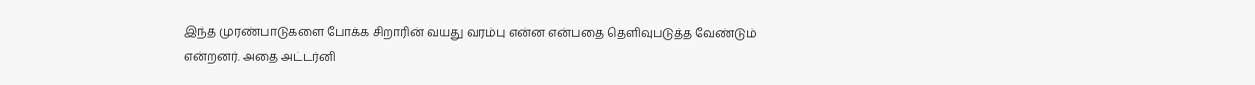இந்த முரண்பாடுகளை போக்க சிறாரின் வயது வரம்பு என்ன என்பதை தெளிவுபடுத்த வேண்டும் என்றனர். அதை அட்டர்னி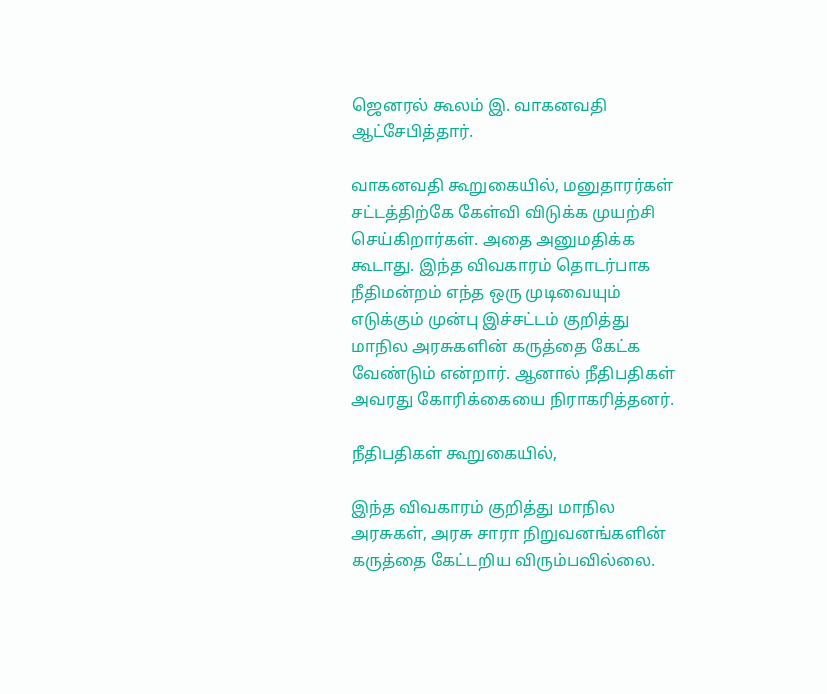ஜெனரல் கூலம் இ. வாகனவதி ஆட்சேபித்தார்.

வாகனவதி கூறுகையில், மனுதாரர்கள் சட்டத்திற்கே கேள்வி விடுக்க முயற்சி செய்கிறார்கள். அதை அனுமதிக்க கூடாது. இந்த விவகாரம் தொடர்பாக நீதிமன்றம் எந்த ஒரு முடிவையும் எடுக்கும் முன்பு இச்சட்டம் குறித்து மாநில அரசுகளின் கருத்தை கேட்க வேண்டும் என்றார். ஆனால் நீதிபதிகள் அவரது கோரிக்கையை நிராகரித்தனர்.

நீதிபதிகள் கூறுகையில்,

இந்த விவகாரம் குறித்து மாநில அரசுகள், அரசு சாரா நிறுவனங்களின் கருத்தை கேட்டறிய விரும்பவில்லை.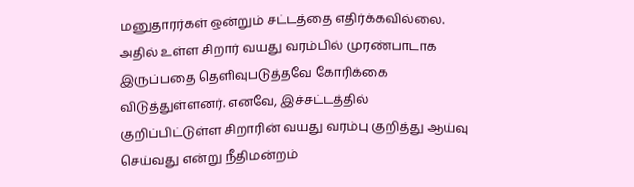மனுதாரர்கள் ஒன்றும் சட்டத்தை எதிர்க்கவில்லை. அதில் உள்ள சிறார் வயது வரம்பில் முரண்பாடாக இருப்பதை தெளிவுபடுத்தவே கோரிக்கை விடுத்துள்ளனர். எனவே, இச்சட்டத்தில் குறிப்பிட்டுள்ள சிறாரின் வயது வரம்பு குறித்து ஆய்வு செய்வது என்று நீதிமன்றம்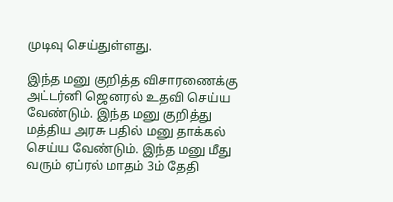முடிவு செய்துள்ளது.

இந்த மனு குறித்த விசாரணைக்கு அட்டர்னி ஜெனரல் உதவி செய்ய வேண்டும். இந்த மனு குறித்து மத்திய அரசு பதில் மனு தாக்கல் செய்ய வேண்டும். இந்த மனு மீது வரும் ஏப்ரல் மாதம் 3ம் தேதி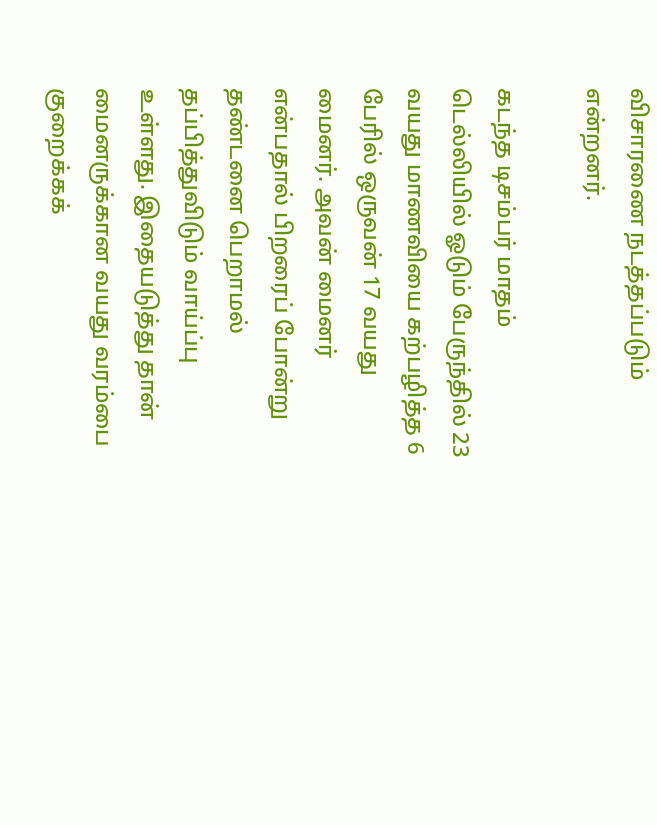விசாரணை நடத்தப்படும் என்றனர்.

கடந்த டிசம்பர் மாதம் டெல்லியில் ஓடும் பேருந்தில் 23 வயது மாணவியை கற்பழித்த 6 பேரில் ஒருவன் 17 வயது மைனர். அவன் மைனர் என்பதால் பிறரைப் போன்று தண்டனை பெறாமல் தப்பித்துவிடும் வாய்ப்பு உள்ளது. இதையடுத்து தான் மைனருக்கான வயது வரம்பை குறைக்கக்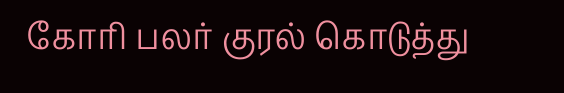கோரி பலர் குரல் கொடுத்து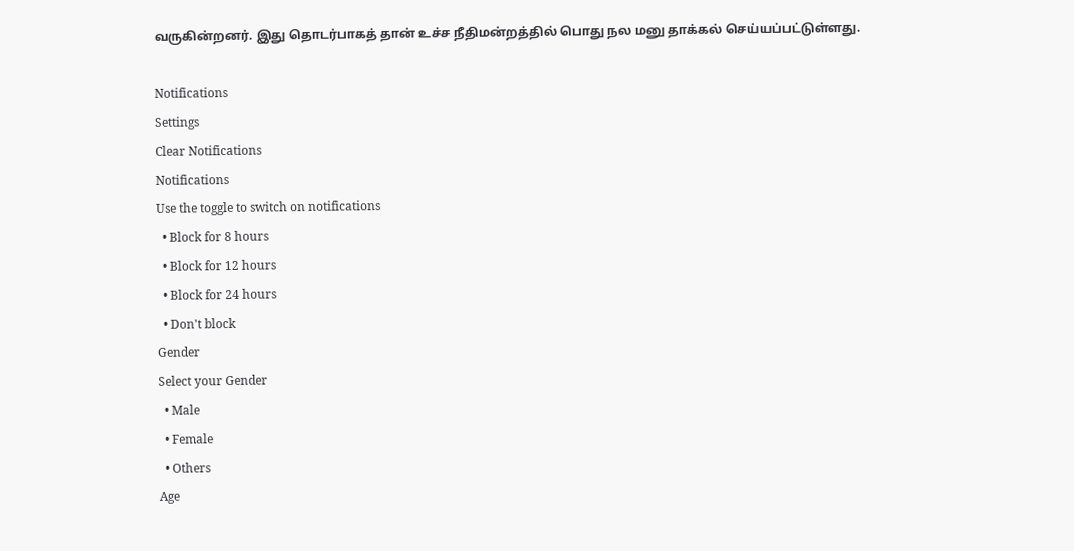வருகின்றனர். இது தொடர்பாகத் தான் உச்ச நீதிமன்றத்தில் பொது நல மனு தாக்கல் செய்யப்பட்டுள்ளது.

Notifications
Settings
Clear Notifications
Notifications
Use the toggle to switch on notifications
  • Block for 8 hours
  • Block for 12 hours
  • Block for 24 hours
  • Don't block
Gender
Select your Gender
  • Male
  • Female
  • Others
Age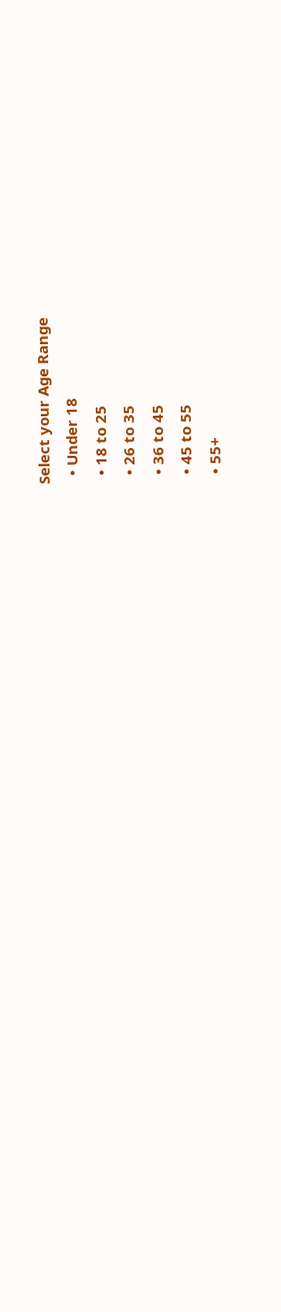Select your Age Range
  • Under 18
  • 18 to 25
  • 26 to 35
  • 36 to 45
  • 45 to 55
  • 55+